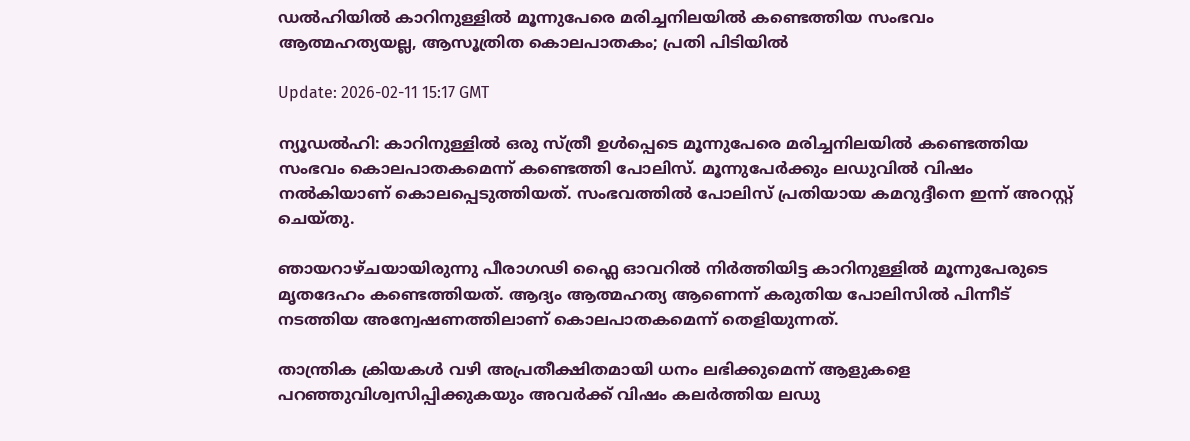ഡല്‍ഹിയില്‍ കാറിനുള്ളില്‍ മൂന്നുപേരെ മരിച്ചനിലയില്‍ കണ്ടെത്തിയ സംഭവം ആത്മഹത്യയല്ല, ആസൂത്രിത കൊലപാതകം; പ്രതി പിടിയില്‍

Update: 2026-02-11 15:17 GMT

ന്യൂഡല്‍ഹി: കാറിനുള്ളില്‍ ഒരു സ്ത്രീ ഉള്‍പ്പെടെ മൂന്നുപേരെ മരിച്ചനിലയില്‍ കണ്ടെത്തിയ സംഭവം കൊലപാതകമെന്ന് കണ്ടെത്തി പോലിസ്. മൂന്നുപേര്‍ക്കും ലഡുവില്‍ വിഷം നല്‍കിയാണ് കൊലപ്പെടുത്തിയത്. സംഭവത്തില്‍ പോലിസ് പ്രതിയായ കമറുദ്ദീനെ ഇന്ന് അറസ്റ്റ് ചെയ്തു.

ഞായറാഴ്ചയായിരുന്നു പീരാഗഢി ഫ്ലൈ ഓവറില്‍ നിര്‍ത്തിയിട്ട കാറിനുള്ളില്‍ മൂന്നുപേരുടെ മൃതദേഹം കണ്ടെത്തിയത്. ആദ്യം ആത്മഹത്യ ആണെന്ന് കരുതിയ പോലിസില്‍ പിന്നീട് നടത്തിയ അന്വേഷണത്തിലാണ് കൊലപാതകമെന്ന് തെളിയുന്നത്.

താന്ത്രിക ക്രിയകള്‍ വഴി അപ്രതീക്ഷിതമായി ധനം ലഭിക്കുമെന്ന് ആളുകളെ പറഞ്ഞുവിശ്വസിപ്പിക്കുകയും അവര്‍ക്ക് വിഷം കലര്‍ത്തിയ ലഡു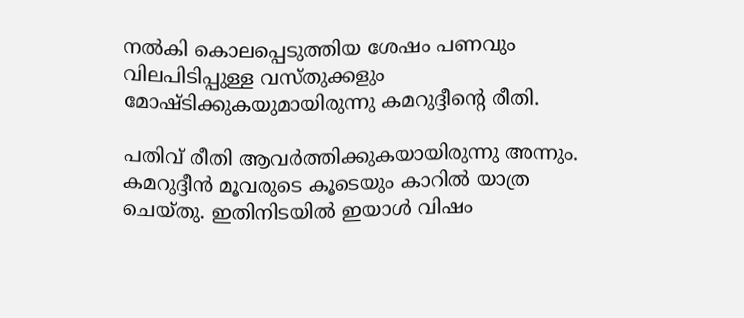നല്‍കി കൊലപ്പെടുത്തിയ ശേഷം പണവും വിലപിടിപ്പുള്ള വസ്തുക്കളും മോഷ്ടിക്കുകയുമായിരുന്നു കമറുദ്ദീന്റെ രീതി.

പതിവ് രീതി ആവര്‍ത്തിക്കുകയായിരുന്നു അന്നും. കമറുദ്ദീന്‍ മൂവരുടെ കൂടെയും കാറില്‍ യാത്ര ചെയ്തു. ഇതിനിടയില്‍ ഇയാള്‍ വിഷം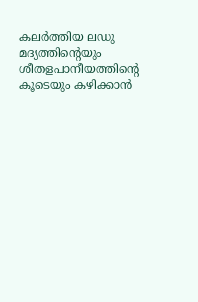കലര്‍ത്തിയ ലഡു മദ്യത്തിന്റെയും ശീതളപാനീയത്തിന്റെ കൂടെയും കഴിക്കാന്‍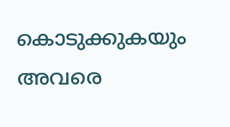കൊടുക്കുകയും അവരെ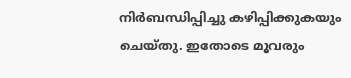നിര്‍ബന്ധിപ്പിച്ചു കഴിപ്പിക്കുകയും ചെയ്തു. ഇതോടെ മൂവരും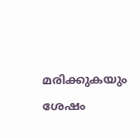മരിക്കുകയും ശേഷം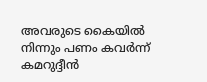അവരുടെ കൈയില്‍ നിന്നും പണം കവര്‍ന്ന് കമറുദ്ദീന്‍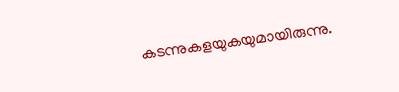കടന്നുകളയുകയുമായിരുന്നു.